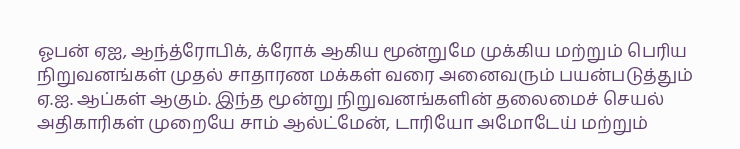ஓபன் ஏஐ, ஆந்த்ரோபிக், க்ரோக் ஆகிய மூன்றுமே முக்கிய மற்றும் பெரிய நிறுவனங்கள் முதல் சாதாரண மக்கள் வரை அனைவரும் பயன்படுத்தும் ஏ.ஐ. ஆப்கள் ஆகும். இந்த மூன்று நிறுவனங்களின் தலைமைச் செயல் அதிகாரிகள் முறையே சாம் ஆல்ட்மேன், டாரியோ அமோடேய் மற்றும்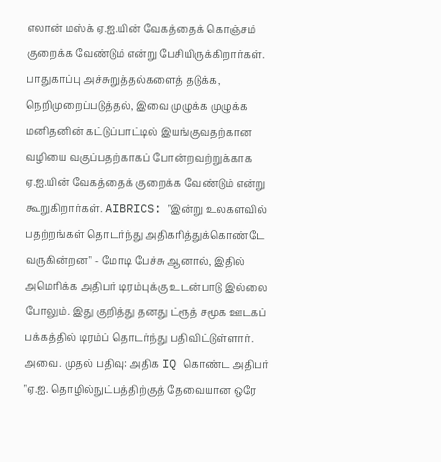எலான் மஸ்க் ஏ.ஐ.யின் வேகத்தைக் கொஞ்சம் குறைக்க வேண்டும் என்று பேசியிருக்கிறார்கள். பாதுகாப்பு அச்சுறுத்தல்களைத் தடுக்க, நெறிமுறைப்படுத்தல், இவை முழுக்க முழுக்க மனிதனின் கட்டுப்பாட்டில் இயங்குவதற்கான வழியை வகுப்பதற்காகப் போன்றவற்றுக்காக ஏ.ஐ.யின் வேகத்தைக் குறைக்க வேண்டும் என்று கூறுகிறார்கள். AIBRICS: "இன்று உலகளவில் பதற்றங்கள் தொடர்ந்து அதிகரித்துக்கொண்டே வருகின்றன" - மோடி பேச்சு ஆனால், இதில் அமெரிக்க அதிபர் டிரம்புக்கு உடன்பாடு இல்லை போலும். இது குறித்து தனது ட்ரூத் சமூக ஊடகப் பக்கத்தில் டிரம்ப் தொடர்ந்து பதிவிட்டுள்ளார். அவை. முதல் பதிவு: அதிக IQ கொண்ட அதிபர் "ஏ.ஐ. தொழில்நுட்பத்திற்குத் தேவையான ஒரே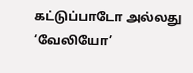கட்டுப்பாடோ அல்லது ‘வேலியோ’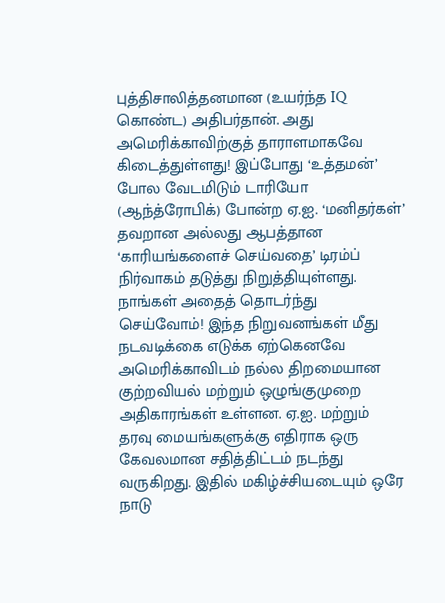புத்திசாலித்தனமான (உயர்ந்த IQ கொண்ட) அதிபர்தான். அது அமெரிக்காவிற்குத் தாராளமாகவே கிடைத்துள்ளது! இப்போது ‘உத்தமன்’ போல வேடமிடும் டாரியோ (ஆந்த்ரோபிக்) போன்ற ஏ.ஐ. ‘மனிதர்கள்’ தவறான அல்லது ஆபத்தான ‘காரியங்களைச் செய்வதை’ டிரம்ப் நிர்வாகம் தடுத்து நிறுத்தியுள்ளது. நாங்கள் அதைத் தொடர்ந்து செய்வோம்! இந்த நிறுவனங்கள் மீது நடவடிக்கை எடுக்க ஏற்கெனவே அமெரிக்காவிடம் நல்ல திறமையான குற்றவியல் மற்றும் ஒழுங்குமுறை அதிகாரங்கள் உள்ளன. ஏ.ஐ. மற்றும் தரவு மையங்களுக்கு எதிராக ஒரு கேவலமான சதித்திட்டம் நடந்து வருகிறது. இதில் மகிழ்ச்சியடையும் ஒரே நாடு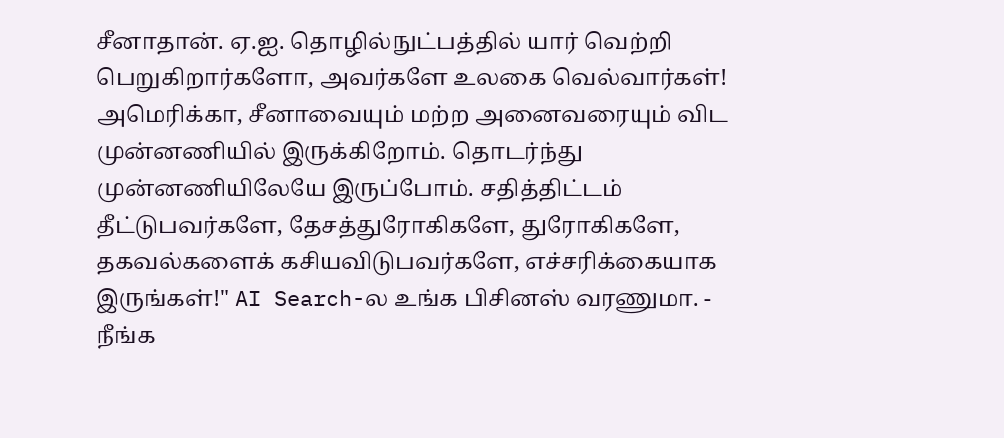சீனாதான். ஏ.ஐ. தொழில்நுட்பத்தில் யார் வெற்றி பெறுகிறார்களோ, அவர்களே உலகை வெல்வார்கள்! அமெரிக்கா, சீனாவையும் மற்ற அனைவரையும் விட முன்னணியில் இருக்கிறோம். தொடர்ந்து முன்னணியிலேயே இருப்போம். சதித்திட்டம் தீட்டுபவர்களே, தேசத்துரோகிகளே, துரோகிகளே, தகவல்களைக் கசியவிடுபவர்களே, எச்சரிக்கையாக இருங்கள்!" AI Search-ல உங்க பிசினஸ் வரணுமா. - நீங்க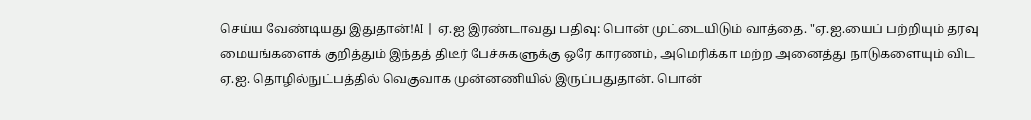செய்ய வேண்டியது இதுதான்!AI | ஏ.ஐ இரண்டாவது பதிவு: பொன் முட்டையிடும் வாத்தை. "ஏ.ஐ.யைப் பற்றியும் தரவு மையங்களைக் குறித்தும் இந்தத் திடீர் பேச்சுகளுக்கு ஒரே காரணம், அமெரிக்கா மற்ற அனைத்து நாடுகளையும் விட ஏ.ஐ. தொழில்நுட்பத்தில் வெகுவாக முன்னணியில் இருப்பதுதான். பொன்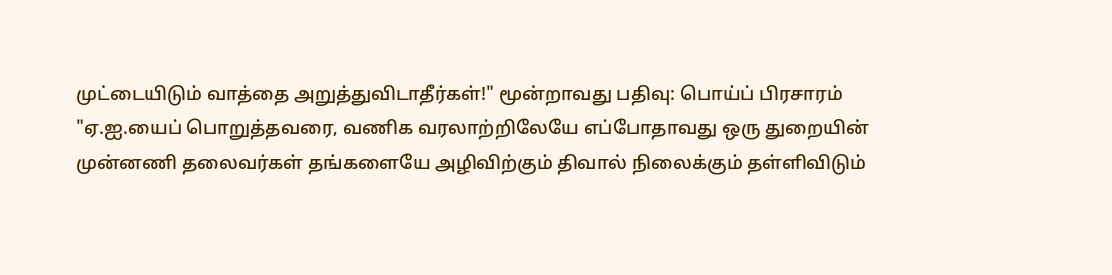முட்டையிடும் வாத்தை அறுத்துவிடாதீர்கள்!" மூன்றாவது பதிவு: பொய்ப் பிரசாரம் "ஏ.ஐ.யைப் பொறுத்தவரை, வணிக வரலாற்றிலேயே எப்போதாவது ஒரு துறையின் முன்னணி தலைவர்கள் தங்களையே அழிவிற்கும் திவால் நிலைக்கும் தள்ளிவிடும்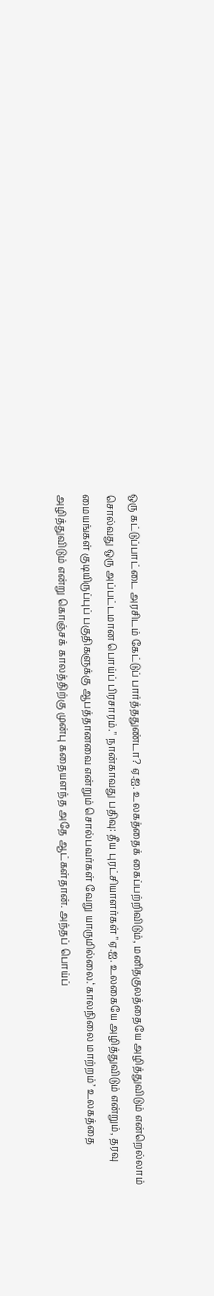ஒரு கட்டுப்பாட்டை அரசிடம் கேட்டுப் பார்த்ததுண்டா? ஏ.ஐ. உலகத்தைக் கைப்பற்றிவிடும், மனிதகுலத்தையே அழித்துவிடும் என்றெல்லாம் சொல்வது ஒரு அப்பட்டமான பொய்ப் பிரசாரம்." நான்காவது பதிவு: தீய புரட்சியாளர்கள் "ஏ.ஐ. உலகையே அழித்துவிடும் என்றும், தரவு மையங்கள் குடியிருப்புப் பகுதிகளுக்கு ஆபத்தானவை என்றும் சொல்பவர்கள் வேறு யாருமில்லை.‘காலநிலை மாற்றம்’ உலகத்தை அழித்துவிடும் என்று கொஞ்சக் காலத்திற்கு முன்பு கதையளந்த அதே ஆட்கள்தான். அந்தப் பொய்ப்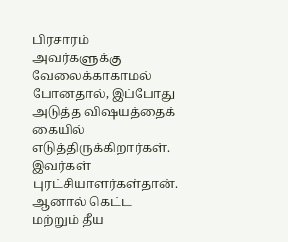பிரசாரம் அவர்களுக்கு வேலைக்காகாமல் போனதால், இப்போது அடுத்த விஷயத்தைக் கையில் எடுத்திருக்கிறார்கள். இவர்கள் புரட்சியாளர்கள்தான். ஆனால் கெட்ட மற்றும் தீய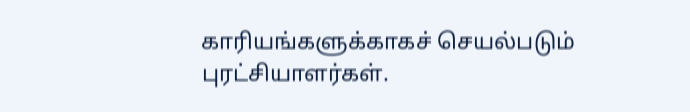காரியங்களுக்காகச் செயல்படும் புரட்சியாளர்கள்.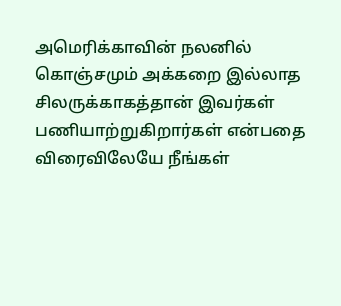அமெரிக்காவின் நலனில் கொஞ்சமும் அக்கறை இல்லாத சிலருக்காகத்தான் இவர்கள் பணியாற்றுகிறார்கள் என்பதை விரைவிலேயே நீங்கள்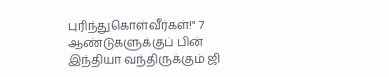புரிந்துகொள்வீர்கள்!" 7 ஆண்டுகளுக்குப் பின் இந்தியா வந்திருக்கும் ஜி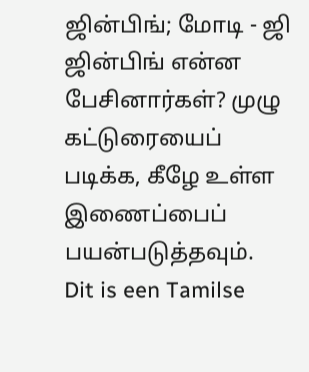ஜின்பிங்; மோடி - ஜி ஜின்பிங் என்ன பேசினார்கள்? முழு கட்டுரையைப் படிக்க, கீழே உள்ள இணைப்பைப் பயன்படுத்தவும்.
Dit is een Tamilse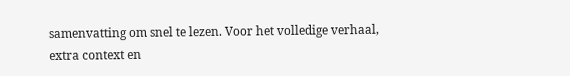samenvatting om snel te lezen. Voor het volledige verhaal, extra context en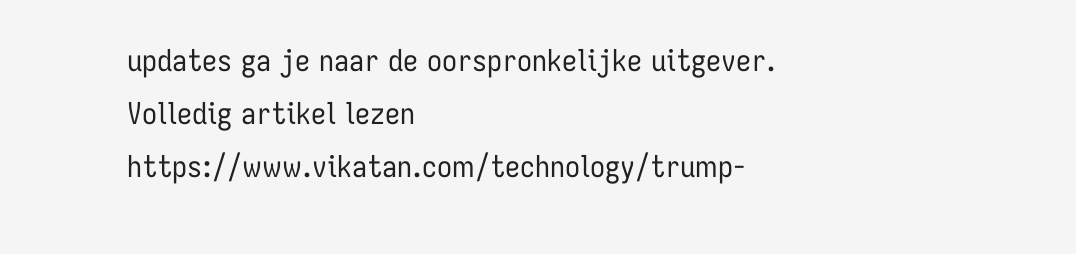updates ga je naar de oorspronkelijke uitgever.
Volledig artikel lezen
https://www.vikatan.com/technology/trump-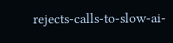rejects-calls-to-slow-ai-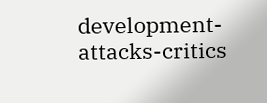development-attacks-critics